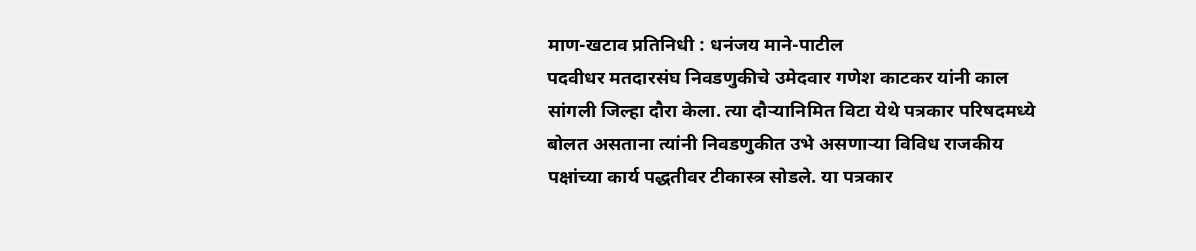माण-खटाव प्रतिनिधी : धनंजय माने-पाटील
पदवीधर मतदारसंघ निवडणुकीचे उमेदवार गणेश काटकर यांनी काल सांगली जिल्हा दौरा केला. त्या दौऱ्यानिमित विटा येथे पत्रकार परिषदमध्ये बोलत असताना त्यांनी निवडणुकीत उभे असणाऱ्या विविध राजकीय पक्षांच्या कार्य पद्धतीवर टीकास्त्र सोडले. या पत्रकार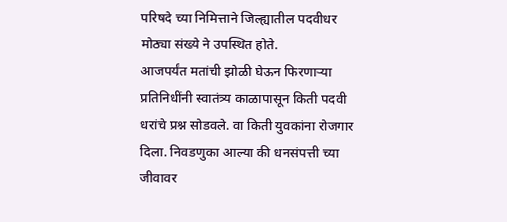परिषदे च्या निमित्ताने जिल्ह्यातील पदवीधर मोठ्या संख्ये ने उपस्थित होते.
आजपर्यंत मतांची झोळी घेऊन फिरणाऱ्या प्रतिनिधींनी स्वातंत्र्य काळापासून किती पदवी धरांचे प्रश्न सोडवले. वा किती युवकांना रोजगार दिला. निवडणुका आल्या की धनसंपत्ती च्या जीवावर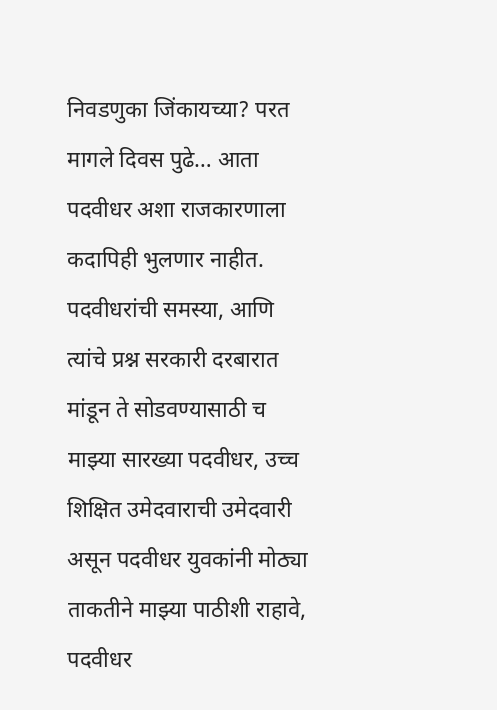निवडणुका जिंकायच्या? परत मागले दिवस पुढे… आता पदवीधर अशा राजकारणाला कदापिही भुलणार नाहीत. पदवीधरांची समस्या, आणि त्यांचे प्रश्न सरकारी दरबारात मांडून ते सोडवण्यासाठी च माझ्या सारख्या पदवीधर, उच्च शिक्षित उमेदवाराची उमेदवारी असून पदवीधर युवकांनी मोठ्या ताकतीने माझ्या पाठीशी राहावे, पदवीधर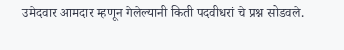उमेदवार आमदार म्हणून गेलेल्यानी किती पदवीधरां चे प्रश्न सोडवले.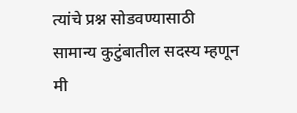त्यांचे प्रश्न सोडवण्यासाठी सामान्य कुटुंबातील सदस्य म्हणून मी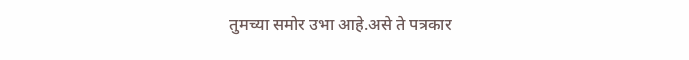तुमच्या समोर उभा आहे.असे ते पत्रकार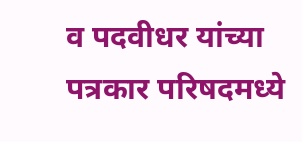व पदवीधर यांच्या पत्रकार परिषदमध्ये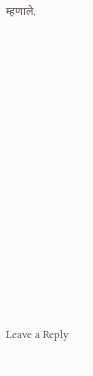म्हणाले.












Leave a Reply